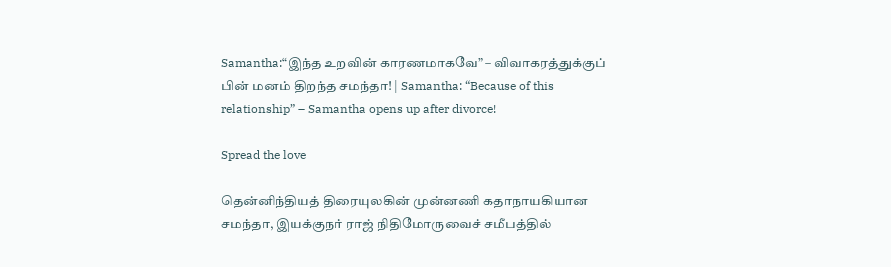Samantha:“இந்த உறவின் காரணமாகவே” – விவாகரத்துக்குப் பின் மனம் திறந்த சமந்தா! | Samantha: “Because of this relationship” – Samantha opens up after divorce!

Spread the love

தென்னிந்தியத் திரையுலகின் முன்னணி கதாநாயகியான சமந்தா, இயக்குநர் ராஜ் நிதிமோருவைச் சமீபத்தில்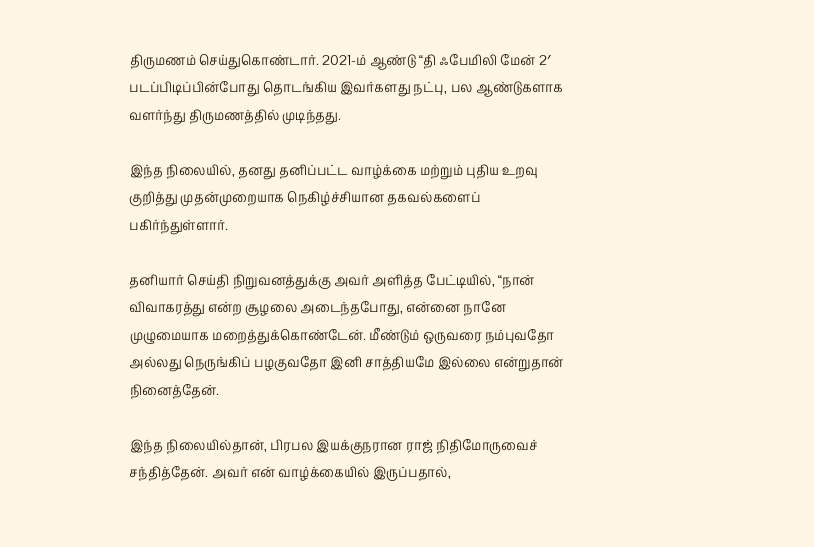திருமணம் செய்துகொண்டார். 2021-ம் ஆண்டு “தி ஃபேமிலி மேன் 2′ படப்பிடிப்பின்போது தொடங்கிய இவர்களது நட்பு, பல ஆண்டுகளாக வளர்ந்து திருமணத்தில் முடிந்தது.

இந்த நிலையில், தனது தனிப்பட்ட வாழ்க்கை மற்றும் புதிய உறவு குறித்து முதன்முறையாக நெகிழ்ச்சியான தகவல்களைப் பகிர்ந்துள்ளார்.

தனியார் செய்தி நிறுவனத்துக்கு அவர் அளித்த பேட்டியில், “நான் விவாகரத்து என்ற சூழலை அடைந்தபோது, என்னை நானே முழுமையாக மறைத்துக்கொண்டேன். மீண்டும் ஒருவரை நம்புவதோ அல்லது நெருங்கிப் பழகுவதோ இனி சாத்தியமே இல்லை என்றுதான் நினைத்தேன்.

இந்த நிலையில்தான், பிரபல இயக்குநரான ராஜ் நிதிமோருவைச் சந்தித்தேன். அவர் என் வாழ்க்கையில் இருப்பதால்,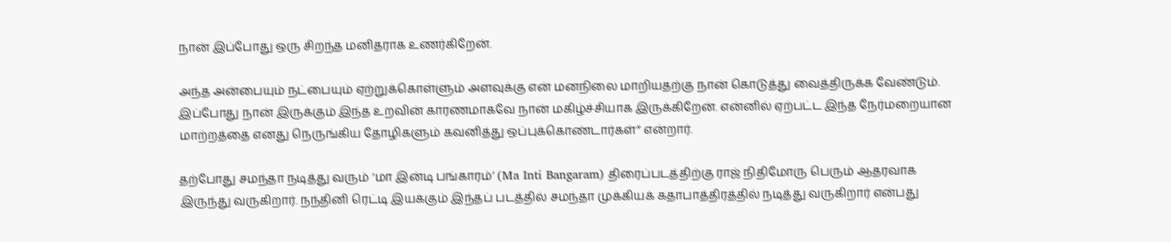நான் இப்போது ஒரு சிறந்த மனிதராக உணர்கிறேன்.

அந்த அன்பையும் நட்பையும் ஏற்றுக்கொள்ளும் அளவுக்கு என் மனநிலை மாறியதற்கு நான் கொடுத்து வைத்திருக்க வேண்டும். இப்போது நான் இருக்கும் இந்த உறவின் காரணமாகவே நான் மகிழ்ச்சியாக இருக்கிறேன். என்னில் ஏற்பட்ட இந்த நேர்மறையான மாற்றத்தை எனது நெருங்கிய தோழிகளும் கவனித்து ஒப்புக்கொண்டார்கள்” என்றார்.

தற்போது சமந்தா நடித்து வரும் ‘மா இன்டி பங்காரம்’ (Ma Inti Bangaram) திரைப்படத்திற்கு ராஜ் நிதிமோரு பெரும் ஆதரவாக இருந்து வருகிறார். நந்தினி ரெட்டி இயக்கும் இந்தப் படத்தில் சமந்தா முக்கியக் கதாபாத்திரத்தில் நடித்து வருகிறார் என்பது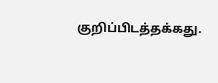குறிப்பிடத்தக்கது.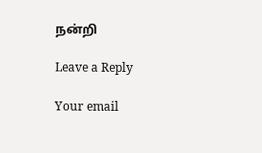நன்றி

Leave a Reply

Your email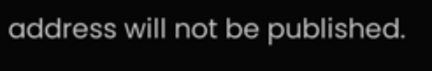address will not be published.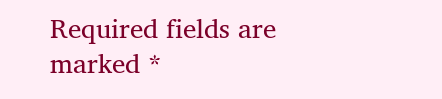Required fields are marked *